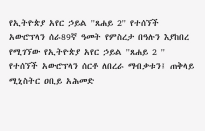የኢትዮጵያ አየር ኃይል ''ጸሐይ 2'' የተሰኘች አውሮፕላን ሰራ89ኛ ዓመት የምስረታ በዓሉን እያከበረ የሚገኘው የኢትዮጵያ አየር ኃይል ''ጸሐይ 2 '' የተሰኘች አውሮፕላን ሰርቶ ለበረራ ማብቃቱን፤ ጠቅላይ ሚኒስትር ዐቢይ አሕመድ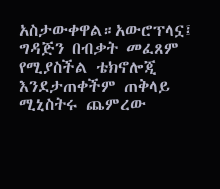አስታውቀዋል።አውሮፕላኗ፤ ግዳጅን በብቃት መፈጸም የሚያስችል ቴክኖሎጂ እንደታጠቀችም ጠቅላይ ሚኒስትሩ ጨምረው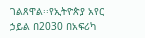ገልጸዋል፡፡የኢትዮጵያ አየር ኃይል በ2030 በአፍሪካ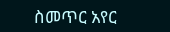ስመጥር አየር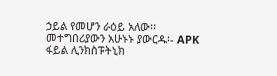ኃይል የመሆን ራዕይ አለው፡፡ መተግበሪያውን አሁኑኑ ያውርዱ፡- APK ፋይል ሊንክስፑትኒክ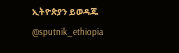ኢትዮጵያን ይወዳጁ @sputnik_ethiopia